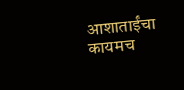आशाताईंचा कायमच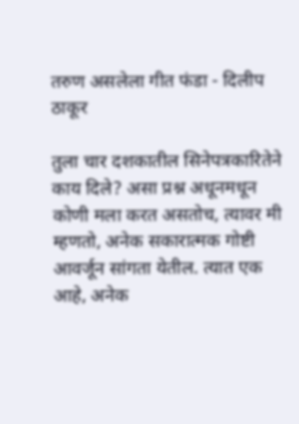तरुण असलेला गीत फंडा - दिलीप ठाकूर

तुला चार दशकातील सिनेपत्रकारितेने काय दिले? असा प्रश्न अधूनमधून कोणी मला करत असतोच, त्यावर मी म्हणतो, अनेक सकारात्मक गोष्टी आवर्जून सांगता येतील. त्यात एक आहे, अनेक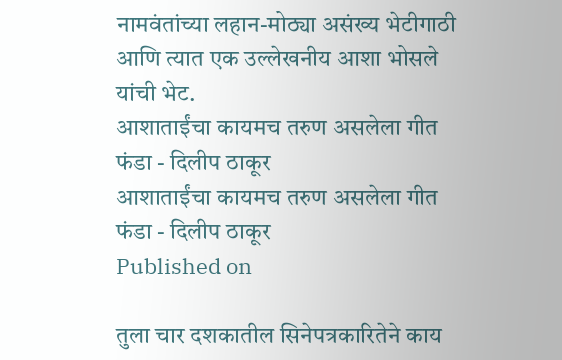नामवंतांच्या लहान-मोठ्या असंख्य भेटीगाठी आणि त्यात एक उल्लेखनीय आशा भोसले यांची भेट.
आशाताईंचा कायमच तरुण असलेला गीत फंडा - दिलीप ठाकूर
आशाताईंचा कायमच तरुण असलेला गीत फंडा - दिलीप ठाकूर
Published on

तुला चार दशकातील सिनेपत्रकारितेने काय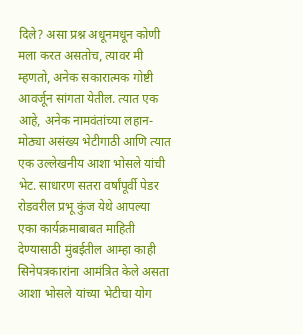दिले? असा प्रश्न अधूनमधून कोणी मला करत असतोच, त्यावर मी म्हणतो, अनेक सकारात्मक गोष्टी आवर्जून सांगता येतील. त्यात एक आहे, अनेक नामवंतांच्या लहान-मोठ्या असंख्य भेटीगाठी आणि त्यात एक उल्लेखनीय आशा भोसले यांची भेट. साधारण सतरा वर्षांपूर्वी पेडर रोडवरील प्रभू कुंज येथे आपल्या एका कार्यक्रमाबाबत माहिती देण्यासाठी मुंबईतील आम्हा काही सिनेपत्रकारांना आमंत्रित केले असता आशा भोसले यांच्या भेटीचा योग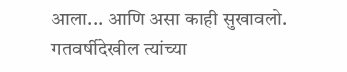आला... आणि असा काही सुखावलो. गतवर्षीदेखील त्यांच्या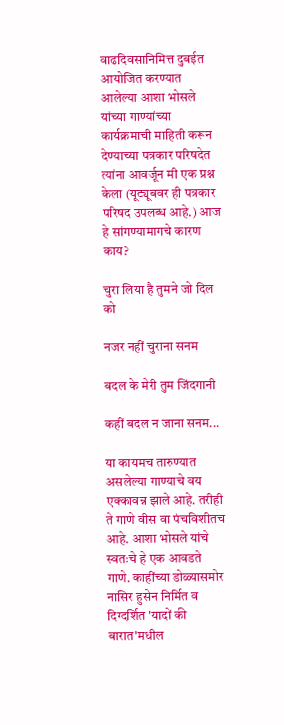वाढदिवसानिमित्त दुबईत आयोजित करण्यात आलेल्या आशा भोसले यांच्या गाण्यांच्या कार्यक्रमाची माहिती करून देण्याच्या पत्रकार परिषदेत त्यांना आवर्जून मी एक प्रश्न केला (यूट्यूबवर ही पत्रकार परिषद उपलब्ध आहे.) आज हे सांगण्यामागचे कारण काय?

चुरा लिया है तुमने जो दिल को

नजर नहीं चुराना सनम

बदल के मेरी तुम जिंदगानी

कहीं बदल न जाना सनम...

या कायमच तारुण्यात असलेल्या गाण्याचे वय एक्कावन्न झाले आहे. तरीही ते गाणे वीस वा पंचविशीतच आहे. आशा भोसले यांचे स्वतःचे हे एक आवडते गाणे. काहींच्या डोळ्यासमोर नासिर हुसेन निर्मित व दिग्दर्शित 'यादों की बारात'मधील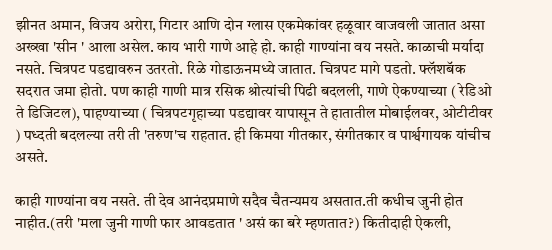झीनत अमान, विजय अरोरा, गिटार आणि दोन ग्लास एकमेकांवर हळूवार वाजवली जातात असा अख्खा 'सीन ' आला असेल. काय भारी गाणे आहे हो. काही गाण्यांना वय नसते. काळाची मर्यादा नसते. चित्रपट पडद्यावरुन उतरतो. रिळे गोडाऊनमध्ये जातात. चित्रपट मागे पडतो. फ्लॅशबॅक सदरात जमा होतो. पण काही गाणी मात्र रसिक श्रोत्यांची पिढी बदलली, गाणे ऐकण्याच्या ( रेडिओ ते डिजिटल), पाहण्याच्या ( चित्रपटगृहाच्या पडद्यावर यापासून ते हातातील मोबाईलवर, ओटीटीवर ) पध्दती बदलल्या तरी ती 'तरुण'च राहतात. ही किमया गीतकार, संगीतकार व पार्श्वगायक यांचीच असते.

काही गाण्यांना वय नसते. ती देव आनंदप्रमाणे सदैव चैतन्यमय असतात.ती कधीच जुनी होत नाहीत.(तरी 'मला जुनी गाणी फार आवडतात ' असं का बरे म्हणतात?) कितीदाही ऐकली,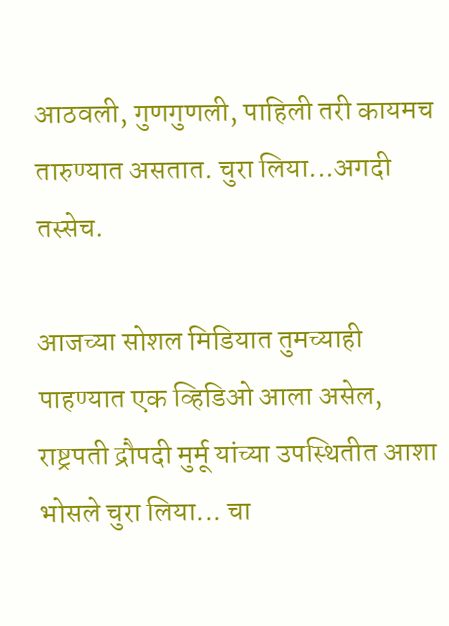आठवली, गुणगुणली, पाहिली तरी कायमच तारुण्यात असतात. चुरा लिया...अगदी तस्सेच.

आजच्या सोशल मिडियात तुमच्याही पाहण्यात एक व्हिडिओ आला असेल, राष्ट्रपती द्रौपदी मुर्मू यांच्या उपस्थितीत आशा भोसले चुरा लिया... चा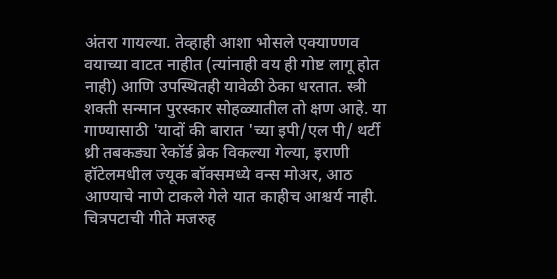अंतरा गायल्या. तेव्हाही आशा भोसले एक्याण्णव वयाच्या वाटत नाहीत (त्यांनाही वय ही गोष्ट लागू होत नाही) आणि उपस्थितही यावेळी ठेका धरतात. स्त्री शक्ती सन्मान पुरस्कार सोहळ्यातील तो क्षण आहे. या गाण्यासाठी 'यादों की बारात 'च्या इपी/एल पी/ थर्टी थ्री तबकड्या रेकॉर्ड ब्रेक विकल्या गेल्या, इराणी हॉटेलमधील ज्यूक बॉक्समध्ये वन्स मोअर, आठ आण्याचे नाणे टाकले गेले यात काहीच आश्चर्य नाही. चित्रपटाची गीते मजरुह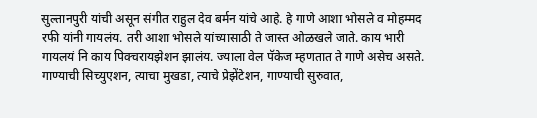सुल्तानपुरी यांची असून संगीत राहुल देव बर्मन यांचे आहे. हे गाणे आशा भोसले व मोहम्मद रफी यांनी गायलंय. तरी आशा भोसले यांच्यासाठी ते जास्त ओळखले जाते. काय भारी गायलयं नि काय पिक्चरायझेशन झालंय. ज्याला वेल पॅकेज म्हणतात ते गाणे असेच असते. गाण्याची सिच्युएशन, त्याचा मुखडा, त्याचे प्रेझेंटेशन, गाण्याची सुरुवात,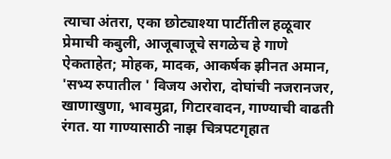त्याचा अंतरा, एका छोट्याश्या पार्टीतील हळूवार प्रेमाची कबुली, आजूबाजूचे सगळेच हे गाणे ऐकताहेत; मोहक, मादक, आकर्षक झीनत अमान, 'सभ्य रुपातील ' विजय अरोरा, दोघांची नजरानजर, खाणाखुणा, भावमुद्रा, गिटारवादन, गाण्याची वाढती रंगत. या गाण्यासाठी नाझ चित्रपटगृहात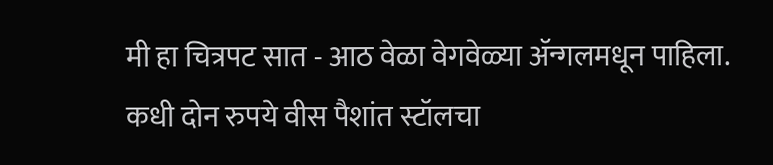मी हा चित्रपट सात - आठ वेळा वेगवेळ्या ॲन्गलमधून पाहिला. कधी दोन रुपये वीस पैशांत स्टॉलचा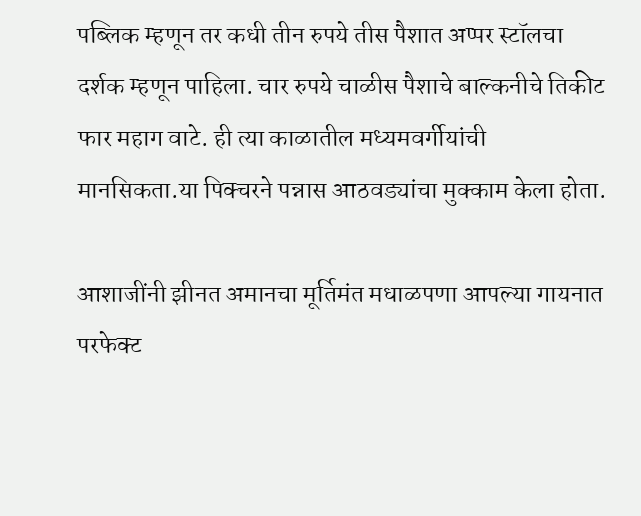पब्लिक म्हणून तर कधी तीन रुपये तीस पैशात अप्पर स्टॉलचा दर्शक म्हणून पाहिला. चार रुपये चाळीस पैशाचे बाल्कनीचे तिकीट फार महाग वाटे. ही त्या काळातील मध्यमवर्गीयांची मानसिकता.या पिक्चरने पन्नास आठवड्यांचा मुक्काम केला होता.

आशाजींनी झीनत अमानचा मूर्तिमंत मधाळपणा आपल्या गायनात परफेक्ट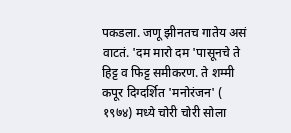पकडला. जणू झीनतच गातेय असं वाटतं. 'दम मारो दम 'पासूनचे ते हिट्ट व फिट्ट समीकरण. ते शम्मी कपूर दिग्दर्शित 'मनोरंजन' ( १९७४) मध्ये चोरी चोरी सोला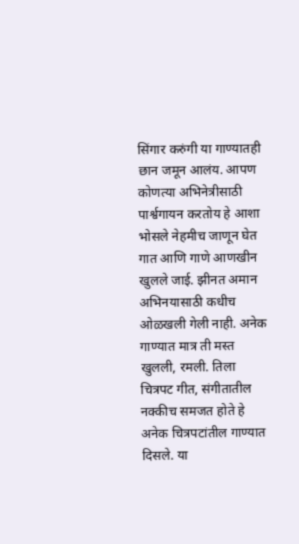सिंगार करुंगी या गाण्यातही छान जमून आलंय. आपण कोणत्या अभिनेत्रीसाठी पार्श्वगायन करतोय हे आशा भोसले नेहमीच जाणून घेत गात आणि गाणे आणखीन खुलले जाई. झीनत अमान अभिनयासाठी कधीच ओळखली गेली नाही. अनेक गाण्यात मात्र ती मस्त खुलली, रमली. तिला चित्रपट गीत, संगीतातील नक्कीच समजत होते हे अनेक चित्रपटांतील गाण्यात दिसले. या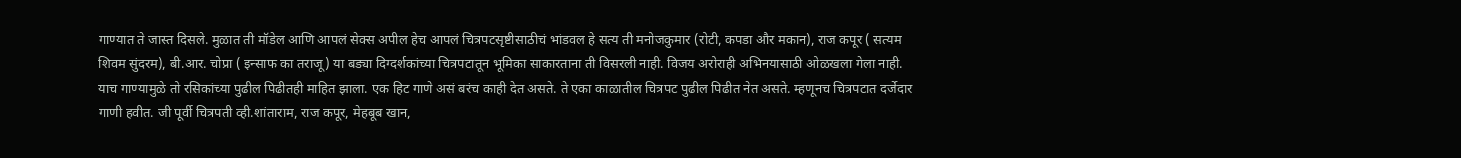गाण्यात ते जास्त दिसले. मुळात ती मॉडेल आणि आपलं सेक्स अपील हेच आपलं चित्रपटसृष्टीसाठीचं भांडवल हे सत्य ती मनोजकुमार (रोटी, कपडा और मकान), राज कपूर ( सत्यम शिवम सुंदरम), बी.आर. चोप्रा ( इन्साफ का तराजू) या बड्या दिग्दर्शकांच्या चित्रपटातून भूमिका साकारताना ती विसरली नाही. विजय अरोराही अभिनयासाठी ओळखला गेला नाही. याच गाण्यामुळे तो रसिकांच्या पुढील पिढीतही माहित झाला. एक हिट गाणे असं बरंच काही देत असते. ते एका काळातील चित्रपट पुढील पिढीत नेत असते. म्हणूनच चित्रपटात दर्जेदार गाणी हवीत. जी पूर्वी चित्रपती व्ही.शांताराम, राज कपूर, मेहबूब खान,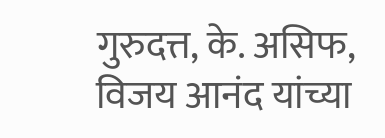गुरुदत्त, के. असिफ, विजय आनंद यांच्या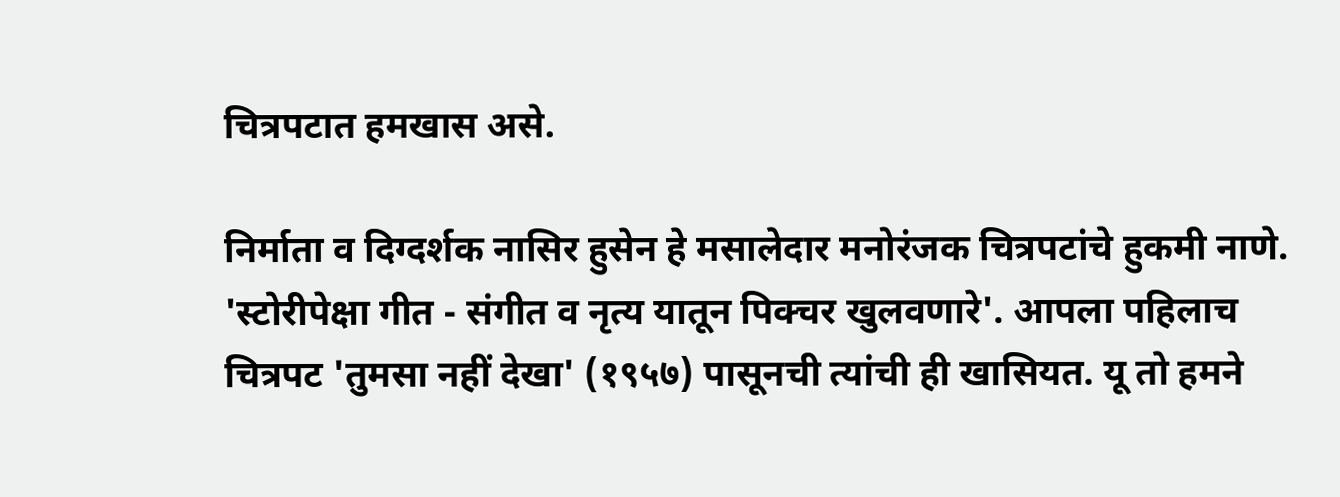चित्रपटात हमखास असे.

निर्माता व दिग्दर्शक नासिर हुसेन हे मसालेदार मनोरंजक चित्रपटांचे हुकमी नाणे. 'स्टोरीपेक्षा गीत - संगीत व नृत्य यातून पिक्चर खुलवणारे'. आपला पहिलाच चित्रपट 'तुमसा नहीं देखा' (१९५७) पासूनची त्यांची ही खासियत. यू तो हमने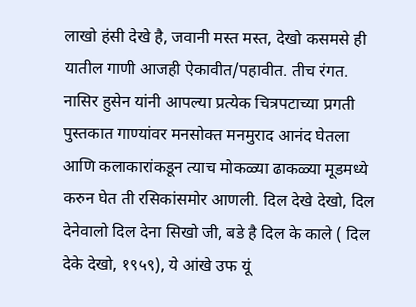लाखो हंसी देखे है, जवानी मस्त मस्त, देखो कसमसे ही यातील गाणी आजही ऐकावीत/पहावीत. तीच रंगत. नासिर हुसेन यांनी आपल्या प्रत्येक चित्रपटाच्या प्रगती पुस्तकात गाण्यांवर मनसोक्त मनमुराद आनंद घेतला आणि कलाकारांकडून त्याच मोकळ्या ढाकळ्या मूडमध्ये करुन घेत ती रसिकांसमोर आणली. दिल देखे देखो, दिल देनेवालो दिल देना सिखो जी, बडे है दिल के काले ( दिल देके देखो, १९५९), ये आंखे उफ यूं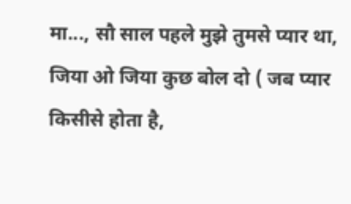मा..., सौ साल पहले मुझे तुमसे प्यार था, जिया ओ जिया कुछ बोल दो ( जब प्यार किसीसे होता है,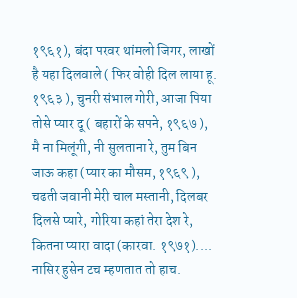१९६१), बंदा परवर थांमलो जिगर, लाखों है यहा दिलवाले ( फिर वोही दिल लाया हू. १९६३ ), चुनरी संभाल गोरी, आजा पिया तोसे प्यार दू ( बहारों के सपने, १९६७ ), मै ना मिलूंगी, नी सुलताना रे, तुम बिन जाऊ कहा (प्यार का मौसम, १९६९ ), चढती जवानी मेरी चाल मस्तानी, दिलबर दिलसे प्यारे, गोरिया कहां तेरा देश रे, कितना प्यारा वादा (कारवा. १९७१).... नासिर हुसेन टच म्हणतात तो हाच.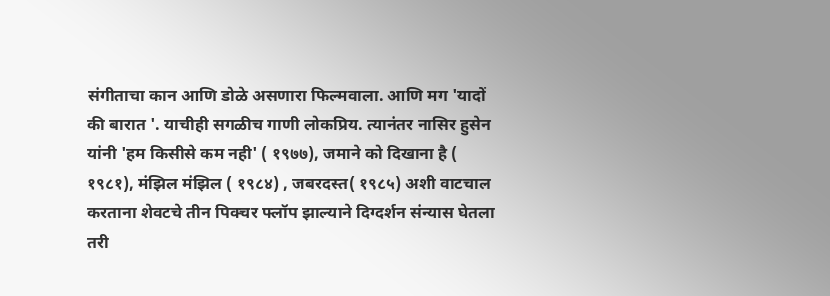संगीताचा कान आणि डोळे असणारा फिल्मवाला. आणि मग 'यादों की बारात '. याचीही सगळीच गाणी लोकप्रिय. त्यानंतर नासिर हुसेन यांनी 'हम किसीसे कम नही' ( १९७७), जमाने को दिखाना है ( १९८१), मंझिल मंझिल ( १९८४) , जबरदस्त( १९८५) अशी वाटचाल करताना शेवटचे तीन पिक्चर फ्लॉप झाल्याने दिग्दर्शन संन्यास घेतला तरी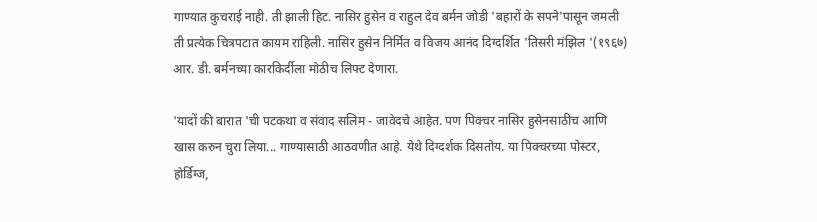गाण्यात कुचराई नाही. ती झाली हिट. नासिर हुसेन व राहुल देव बर्मन जोडी 'बहारों के सपने'पासून जमली ती प्रत्येक चित्रपटात कायम राहिली. नासिर हुसेन निर्मित व विजय आनंद दिग्दर्शित 'तिसरी मंझिल '(१९६७) आर. डी. बर्मनच्या कारकिर्दीला मोठीच लिफ्ट देणारा.

'यादों की बारात 'ची पटकथा व संवाद सलिम - जावेदचे आहेत. पण पिक्चर नासिर हुसेनसाठीच आणि खास करुन चुरा लिया... गाण्यासाठी आठवणीत आहे. येथे दिग्दर्शक दिसतोय. या पिक्चरच्या पोस्टर, होर्डिग्ज,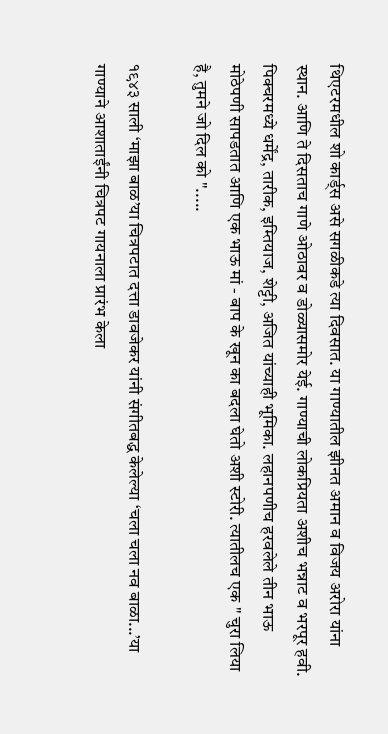थिएटरमधील शो कार्ड्स असे सगळीकडे त्या दिवसात. या गाण्यातील झीनत अमान व विजय अरोरा यांना स्थान. आणि ते दिसताच गाणे ओठावर व डोळ्यासमोर येई. गाण्याची लोकप्रियता अशीच भन्नाट व भरपूर हवी. पिक्चरमध्ये धर्मेंद्र, तारीक, इम्तियाज, शेट्टी, अजित यांच्याही भूमिका. लहानपणीच हरवलेले तीन भाऊ मोठेपणी सापडतात आणि एक भाऊ मां - बाप के खून का बदला घेतो अशी स्टोरी. त्यातीलच एक " चुरा लिया है, तुमने जो दिल को ".....

१९४३ साली ‘माझा बाळ’या चित्रपटात दत्ता डावजेकर यांनी संगीतबद्ध केलेल्या ‘चला चला नव बाळा...’या गाण्याने आशाताईंनी चित्रपट गायनाला प्रारंभ केला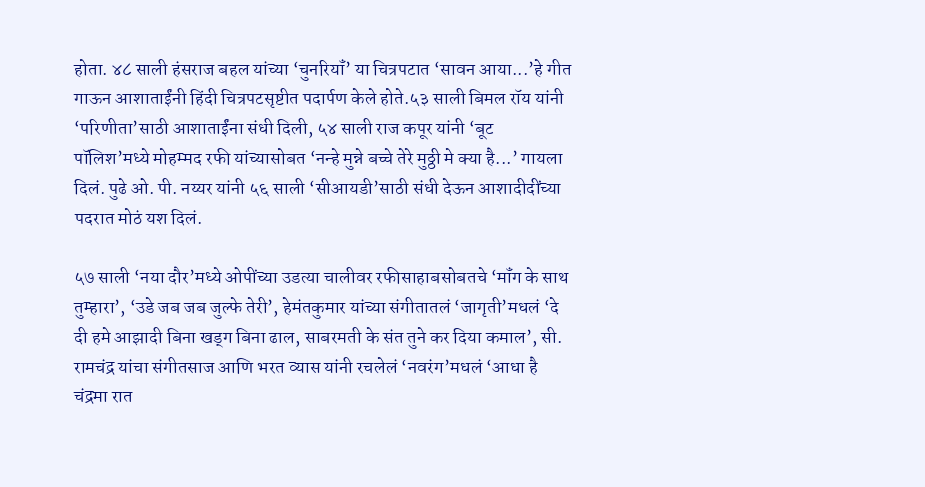होता. ४८ साली हंसराज बहल यांच्या ‘चुनरियॉं’ या चित्रपटात ‘सावन आया...’हे गीत गाऊन आशाताईंनी हिंदी चित्रपटसृष्टीत पदार्पण केले होते.५३ साली बिमल रॉय यांनी ‘परिणीता’साठी आशाताईंना संधी दिली, ५४ साली राज कपूर यांनी ‘बूट पॉलिश’मध्ये मोहम्मद रफी यांच्यासोबत ‘नन्हे मुन्ने बच्चे तेरे मुठ्ठी मे क्या है...’ गायला दिलं. पुढे ओ. पी. नय्यर यांनी ५६ साली ‘सीआयडी’साठी संधी देऊन आशादीदींच्या पदरात मोठं यश दिलं.

५७ साली ‘नया दौर’मध्ये ओपींच्या उडत्या चालीवर रफीसाहाबसोबतचे ‘मॉंग के साथ तुम्हारा’, ‘उडे जब जब जुल्फे तेरी’, हेमंतकुमार यांच्या संगीतातलं ‘जागृती’मधलं ‘दे दी हमे आझादी बिना खड्‌ग बिना ढाल, साबरमती के संत तुने कर दिया कमाल’, सी. रामचंद्र यांचा संगीतसाज आणि भरत व्यास यांनी रचलेलं ‘नवरंग’मधलं ‘आधा है चंद्रमा रात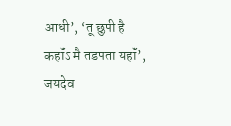आधी’, ‘तू छुपी है कहॉंऽ मै तडपता यहॉं’, जयदेव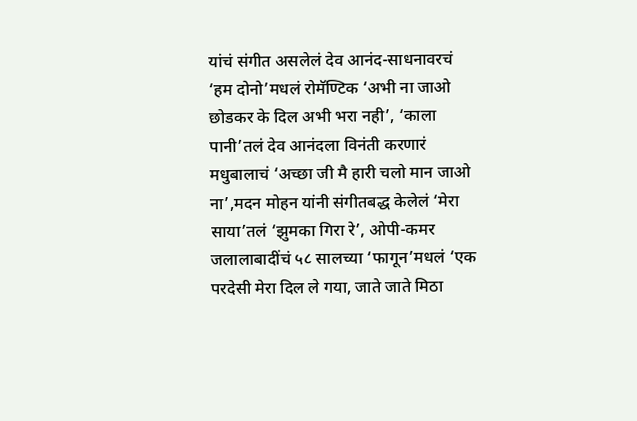यांचं संगीत असलेलं देव आनंद-साधनावरचं ‘हम दोनो’मधलं रोमॅण्टिक ‘अभी ना जाओ छोडकर के दिल अभी भरा नही’, ‘काला पानी’तलं देव आनंदला विनंती करणारं मधुबालाचं ‘अच्छा जी मै हारी चलो मान जाओ ना’,मदन मोहन यांनी संगीतबद्ध केलेलं ‘मेरा साया’तलं ‘झुमका गिरा रे’, ओपी-कमर जलालाबादींचं ५८ सालच्या ‘फागून’मधलं ‘एक परदेसी मेरा दिल ले गया, जाते जाते मिठा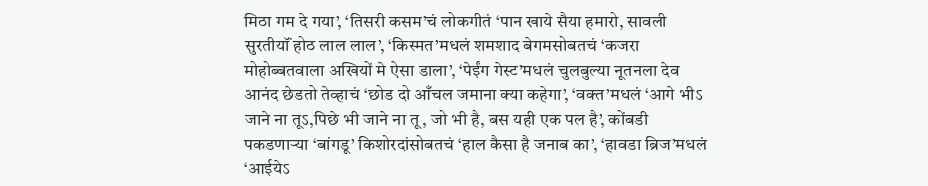मिठा गम दे गया’, ‘तिसरी कसम’चं लोकगीतं ‘पान खाये सैया हमारो, सावली सुरतीयॉं होठ लाल लाल’, ‘किस्मत’मधलं शमशाद बेगमसोबतचं ‘कजरा मोहोब्बतवाला अखियों मे ऐसा डाला’, ‘पेईंग गेस्ट’मधलं चुलबुल्या नूतनला देव आनंद छेडतो तेव्हाचं ‘छोड दो आँचल जमाना क्या कहेगा’, ‘वक्त’मधलं ‘आगे भीऽ जाने ना तूऽ,पिछे भी जाने ना तू, जो भी है, बस यही एक पल है’, कोंबडी पकडणाऱ्या ‘बांगडू’ किशोरदांसोबतचं ‘हाल कैसा है जनाब का’, ‘हावडा ब्रिज’मधलं ‘आईयेऽ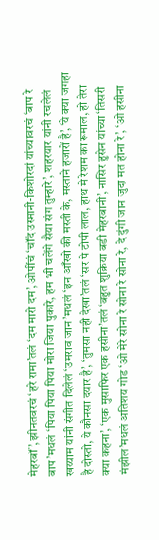मेहरबॉं’, झीनतवरचं ‘हरे रामा’तलं ‘दम मारो दम’, ओपींचं ‘चॉंद उस्मानी-किशोरदां यांच्यावरचं ‘बाप रे बाप’मधलं ‘पिया पिया पिया मोरा जिया पुकारे, हम भी चलेंगे सैया संग तुम्हारे’, शहरयार यांनी रचलेलं खय्याम यांनी संगीत दिलेलं ‘उमराव जान’मधलं ‘इन आँखो की मस्ती के, मस्ताने हजारों है’, ‘ये क्या जगहा है दोस्तो, ये कौनसा दयार है’, ‘तुमसा नही देखा’तलं ‘सर पे टोपी लाल, हाथ मे रेशम का रूमाल, हो तेरा क्या कहना’, ‘एक मुसाफिर एक हसीना’तलं ‘बहुत शुक्रिया बडी मेहरबानी’, नासिर हुसेन यांच्या ‘तिसरी मंझील’मधलं अतिशय गोड ‘ओ मेरे सोना रे सोना रे सोना रे, दे दुंगी जान जुदा मत होना रे’, ‘ओ हसीना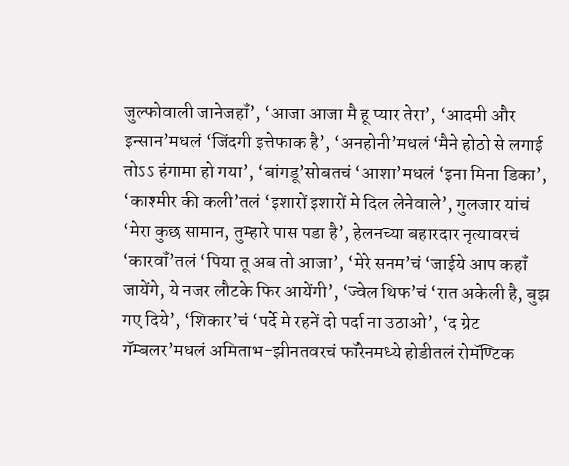जुल्फोवाली जानेजहॉं’, ‘आजा आजा मै हू प्यार तेरा’, ‘आदमी और इन्सान’मधलं ‘जिंदगी इत्तेफाक है’, ‘अनहोनी’मधलं ‘मैने होठो से लगाई तोऽऽ हंगामा हो गया’, ‘बांगडू’सोबतचं ‘आशा’मधलं ‘इना मिना डिका’, ‘काश्मीर की कली’तलं ‘इशारों इशारों मे दिल लेनेवाले’, गुलजार यांचं ‘मेरा कुछ सामान, तुम्हारे पास पडा है’, हेलनच्या बहारदार नृत्यावरचं ‘कारवॉं’तलं ‘पिया तू अब तो आजा’, ‘मेरे सनम’चं ‘जाईये आप कहॉं जायेंगे, ये नजर लौटके फिर आयेंगी’, ‘ज्वेल थिफ’चं ‘रात अकेली है, बुझ गए दिये’, ‘शिकार’चं ‘पर्दे मे रहनें दो पर्दा ना उठाओ’, ‘द ग्रेट गॅम्बलर’मधलं अमिताभ-झीनतवरचं फॉरेनमध्ये होडीतलं रोमॅण्टिक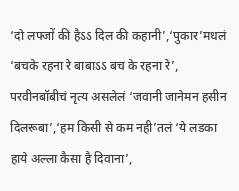‘दो लफ्जों की हैऽऽ दिल की कहानी’,‘पुकार’मधलं ‘बचके रहना रे बाबाऽऽ बच के रहना रे’, परवीनबॉबीचं नृत्य असलेलं ‘जवानी जानेमन हसीन दिलरूबा’,‘हम किसी से कम नही’तलं ‘ये लडका हाये अल्ला कैसा है दिवाना’,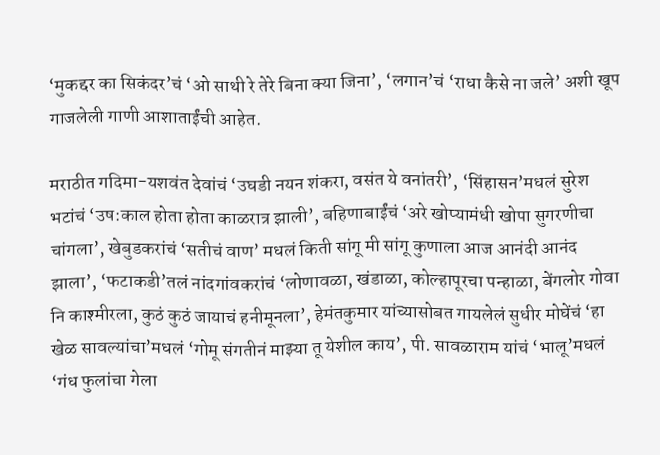‘मुकद्दर का सिकंदर’चं ‘ओ साथी रे तेरे बिना क्या जिना’, ‘लगान’चं ‘राधा कैसे ना जले’ अशी खूप गाजलेली गाणी आशाताईंची आहेत.

मराठीत गदिमा-यशवंत देवांचं ‘उघडी नयन शंकरा, वसंत ये वनांतरी’, ‘सिंहासन’मधलं सुरेश भटांचं ‘उष:काल होता होता काळरात्र झाली’, बहिणाबाईंचं ‘अरे खोप्यामंधी खोपा सुगरणीचा चांगला’, खेबुडकरांचं ‘सतीचं वाण’ मधलं किती सांगू मी सांगू कुणाला आज आनंदी आनंद झाला’, ‘फटाकडी’तलं नांदगांवकरांचं ‘लोणावळा, खंडाळा, कोल्हापूरचा पन्हाळा, बेंगलोर गोवा नि काश्मीरला, कुठं कुठं जायाचं हनीमूनला’, हेमंतकुमार यांच्यासोबत गायलेलं सुधीर मोघेंचं ‘हा खेळ सावल्यांचा’मधलं ‘गोमू संगतीनं माझ्या तू येशील काय’, पी. सावळाराम यांचं ‘भालू’मधलं ‘गंध फुलांचा गेला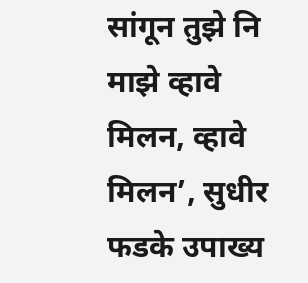सांगून तुझे नि माझे व्हावे मिलन, व्हावे मिलन’, सुधीर फडके उपाख्य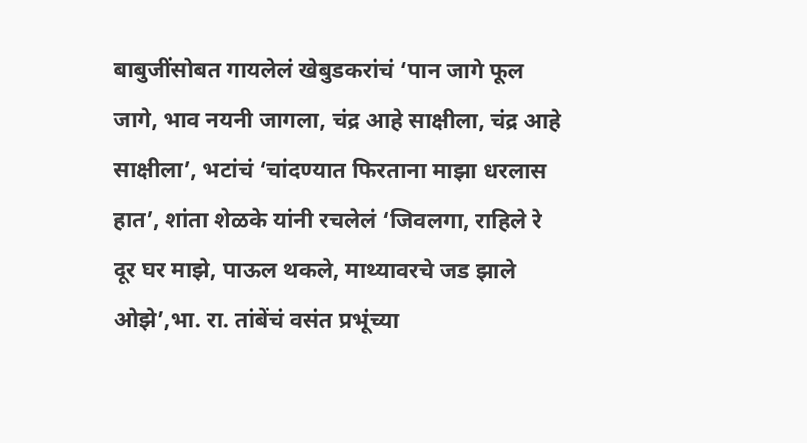बाबुजींसोबत गायलेलं खेबुडकरांचं ‘पान जागे फूल जागे, भाव नयनी जागला, चंद्र आहे साक्षीला, चंद्र आहे साक्षीला’, भटांचं ‘चांदण्यात फिरताना माझा धरलास हात’, शांता शेळके यांनी रचलेलं ‘जिवलगा, राहिले रे दूर घर माझे, पाऊल थकले, माथ्यावरचे जड झाले ओझे’,भा. रा. तांबेंचं वसंत प्रभूंच्या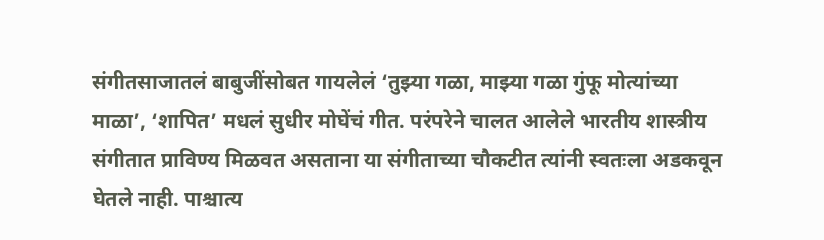संगीतसाजातलं बाबुजींसोबत गायलेलं ‘तुझ्या गळा, माझ्या गळा गुंफू मोत्यांच्या माळा’, ‘शापित’ मधलं सुधीर मोघेंचं गीत. परंपरेने चालत आलेले भारतीय शास्त्रीय संगीतात प्राविण्य मिळवत असताना या संगीताच्या चौकटीत त्यांनी स्वतःला अडकवून घेतले नाही. पाश्चात्य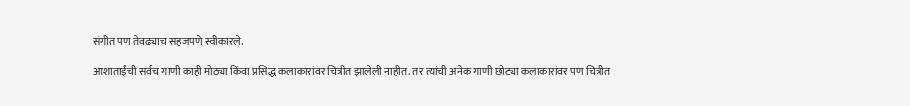संगीत पण तेवढ्याच सहजपणे स्वीकारले.

आशाताईंची सर्वच गाणी काही मोठ्या किंवा प्रसिद्ध कलाकारांवर चित्रीत झालेली नाहीत. तर त्यांची अनेक गाणी छोट्या कलाकारांवर पण चित्रीत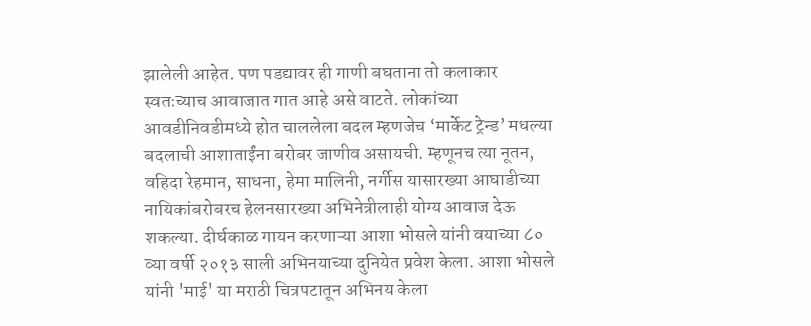झालेली आहेत. पण पडद्यावर ही गाणी बघताना तो कलाकार स्वतःच्याच आवाजात गात आहे असे वाटते. लोकांच्या आवडीनिवडीमध्ये होत चाललेला बदल म्हणजेच ‘मार्केट ट्रेन्ड’ मधल्या बदलाची आशाताईंना बरोबर जाणीव असायची. म्हणूनच त्या नूतन, वहिदा रेहमान, साधना, हेमा मालिनी, नर्गीस यासारख्या आघाडीच्या नायिकांबरोबरच हेलनसारख्या अभिनेत्रीलाही योग्य आवाज देऊ शकल्या. दीर्घकाळ गायन करणाऱ्या आशा भोसले यांनी वयाच्या ८० व्या वर्षी २०१३ साली अभिनयाच्या दुनियेत प्रवेश केला. आशा भोसले यांनी 'माई' या मराठी चित्रपटातून अभिनय केला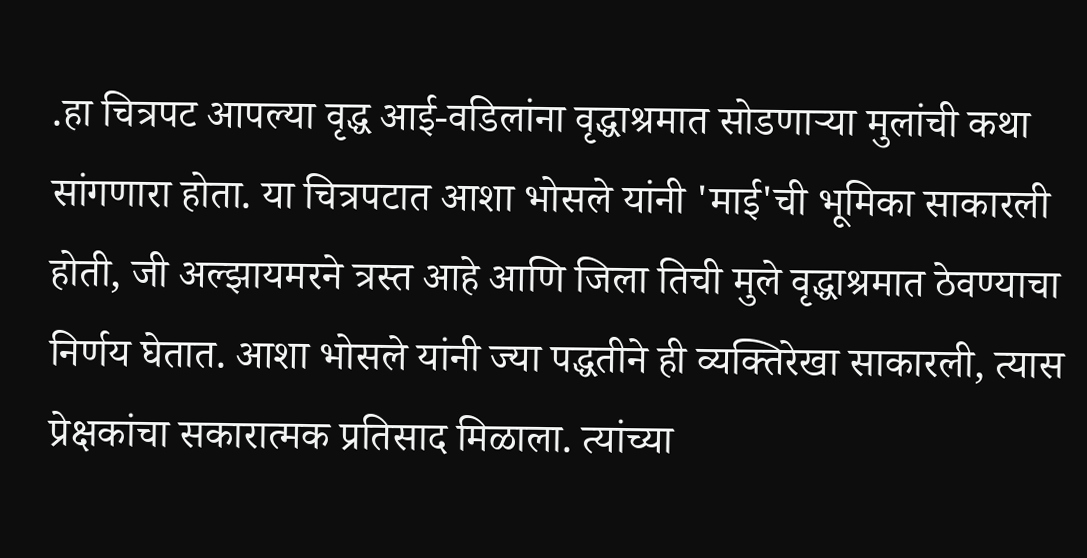.हा चित्रपट आपल्या वृद्ध आई-वडिलांना वृद्धाश्रमात सोडणाऱ्या मुलांची कथा सांगणारा होता. या चित्रपटात आशा भोसले यांनी 'माई'ची भूमिका साकारली होती, जी अल्झायमरने त्रस्त आहे आणि जिला तिची मुले वृद्धाश्रमात ठेवण्याचा निर्णय घेतात. आशा भोसले यांनी ज्या पद्धतीने ही व्यक्तिरेखा साकारली, त्यास प्रेक्षकांचा सकारात्मक प्रतिसाद मिळाला. त्यांच्या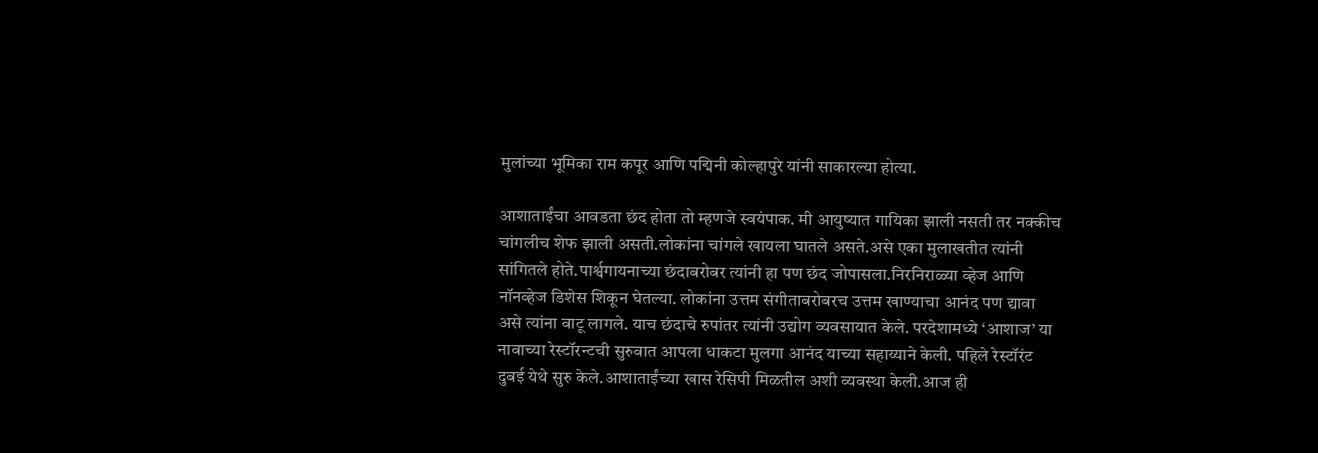मुलांच्या भूमिका राम कपूर आणि पद्मिनी कोल्हापुरे यांनी साकारल्या होत्या.

आशाताईंचा आवडता छंद होता तो म्हणजे स्वयंपाक. मी आयुष्यात गायिका झाली नसती तर नक्कीच चांगलीच शेफ झाली असती.लोकांना चांगले खायला घातले असते.असे एका मुलाखतीत त्यांनी सांगितले होते.पार्श्वगायनाच्या छंदाबरोबर त्यांनी हा पण छंद जोपासला.निरनिराळ्या व्हेज आणि नॉनव्हेज डिशेस शिकून घेतल्या. लोकांना उत्तम संगीताबरोबरच उत्तम खाण्याचा आनंद पण द्यावा असे त्यांना वाटू लागले. याच छंदाचे रुपांतर त्यांनी उद्योग व्यवसायात केले. परदेशामध्ये ‘आशाज’ या नावाच्या रेस्टॉरन्टची सुरुवात आपला धाकटा मुलगा आनंद याच्या सहाय्याने केली. पहिले रेस्टॉरंट दुबई येथे सुरु केले.आशाताईंच्या खास रेसिपी मिळतील अशी व्यवस्था केली.आज ही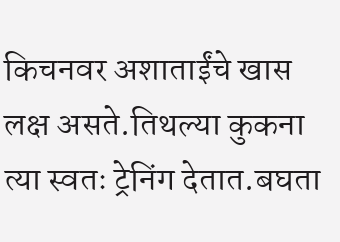किचनवर अशाताईंचे खास लक्ष असते.तिथल्या कुकना त्या स्वतः ट्रेनिंग देतात.बघता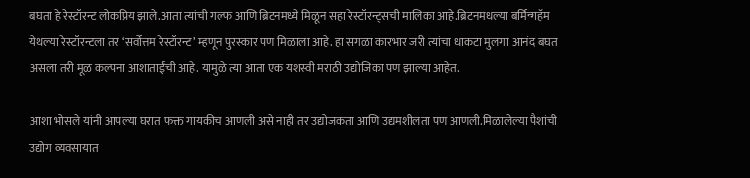बघता हे रेस्टॉरन्ट लोकप्रिय झाले.आता त्यांची गल्फ आणि ब्रिटनमध्ये मिळून सहा रेस्टॉरन्ट्सची मालिका आहे.ब्रिटनमधल्या बर्मिन्गहॅम येथल्या रेस्टॉरन्टला तर ‘सर्वोत्तम रेस्टॉरन्ट’ म्हणून पुरस्कार पण मिळाला आहे. हा सगळा कारभार जरी त्यांचा धाकटा मुलगा आनंद बघत असला तरी मूळ कल्पना आशाताईंची आहे. यामुळे त्या आता एक यशस्वी मराठी उद्योजिका पण झाल्या आहेत.

आशा भोसले यांनी आपल्या घरात फक्त गायकीच आणली असे नाही तर उद्योजकता आणि उद्यमशीलता पण आणली.मिळालेल्या पैशांची उद्योग व्यवसायात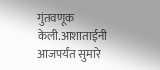गुंतवणूक केली.आशाताईनी आजपर्यंत सुमारे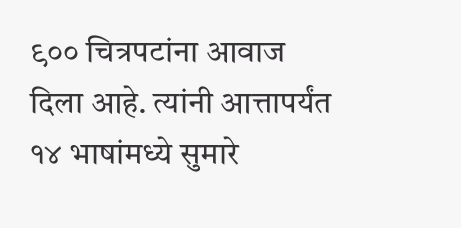९०० चित्रपटांना आवाज दिला आहे. त्यांनी आत्तापर्यंत १४ भाषांमध्ये सुमारे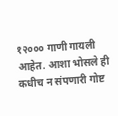१२००० गाणी गायली आहेत. आशा भोसले ही कधीच न संपणारी गोष्ट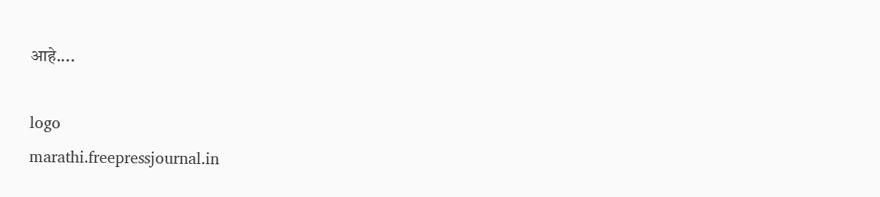आहे....

logo
marathi.freepressjournal.in